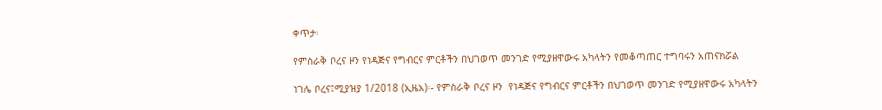ቀጥታ፡

የምስራቅ ቦረና ዞን የነዳጅና የግብርና ምርቶችን በህገወጥ መንገድ የሚያዘዋውሩ አካላትን የመቆጣጠር ተግባሩን አጠናክሯል

ነገሌ ቦረና፤ሚያዝያ 1/2018 (ኢዜአ)፡- የምስራቅ ቦረና ዞን  የነዳጅና የግብርና ምርቶችን በህገወጥ መንገድ የሚያዘዋውሩ አካላትን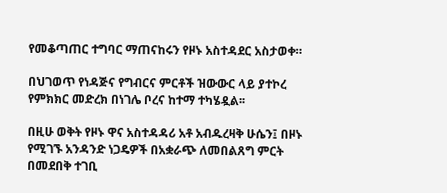የመቆጣጠር ተግባር ማጠናከሩን የዞኑ አስተዳደር አስታወቀ።

በህገወጥ የነዳጅና የግብርና ምርቶች ዝውውር ላይ ያተኮረ የምክክር መድረክ በነገሌ ቦረና ከተማ ተካሄዷል፡፡

በዚሁ ወቅት የዞኑ ዋና አስተዳዳሪ አቶ አብዱረዛቅ ሁሴን፤ በዞኑ የሚገኙ አንዳንድ ነጋዴዎች በአቋራጭ ለመበልጸግ ምርት በመደበቅ ተገቢ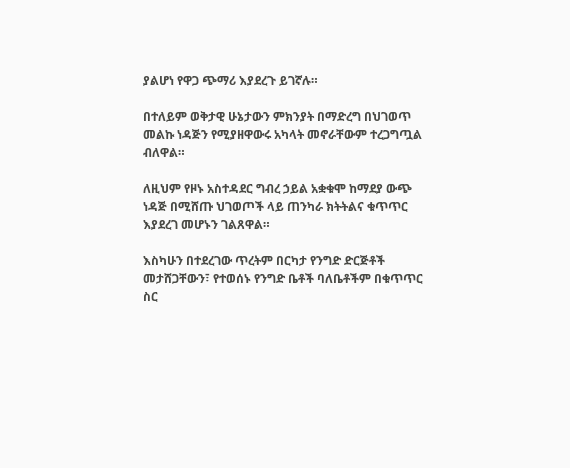ያልሆነ የዋጋ ጭማሪ እያደረጉ ይገኛሉ።

በተለይም ወቅታዊ ሁኔታውን ምክንያት በማድረግ በህገወጥ መልኩ ነዳጅን የሚያዘዋውሩ አካላት መኖራቸውም ተረጋግጧል ብለዋል።

ለዚህም የዞኑ አስተዳደር ግብረ ኃይል አቋቁሞ ከማደያ ውጭ ነዳጅ በሚሸጡ ህገወጦች ላይ ጠንካራ ክትትልና ቁጥጥር እያደረገ መሆኑን ገልጸዋል።

እስካሁን በተደረገው ጥረትም በርካታ የንግድ ድርጅቶች መታሸጋቸውን፣ የተወሰኑ የንግድ ቤቶች ባለቤቶችም በቁጥጥር ስር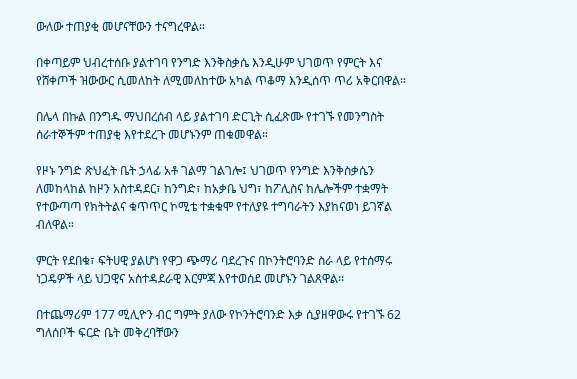ውለው ተጠያቂ መሆናቸውን ተናግረዋል።

በቀጣይም ህብረተሰቡ ያልተገባ የንግድ እንቅስቃሴ እንዲሁም ህገወጥ የምርት እና የሸቀጦች ዝውውር ሲመለከት ለሚመለከተው አካል ጥቆማ እንዲሰጥ ጥሪ አቅርበዋል።

በሌላ በኩል በንግዱ ማህበረሰብ ላይ ያልተገባ ድርጊት ሲፈጽሙ የተገኙ የመንግስት ሰራተኞችም ተጠያቂ እየተደረጉ መሆኑንም ጠቁመዋል።

የዞኑ ንግድ ጽህፈት ቤት ኃላፊ አቶ ገልማ ገልገሎ፤ ህገወጥ የንግድ እንቅስቃሴን ለመከላከል ከዞን አስተዳደር፣ ከንግድ፣ ከአቃቤ ህግ፣ ከፖሊስና ከሌሎችም ተቋማት የተውጣጣ የክትትልና ቁጥጥር ኮሚቴ ተቋቁሞ የተለያዩ ተግባራትን እያከናወነ ይገኛል ብለዋል።

ምርት የደበቁ፣ ፍትሀዊ ያልሆነ የዋጋ ጭማሪ ባደረጉና በኮንትሮባንድ ስራ ላይ የተሰማሩ ነጋዴዎች ላይ ህጋዊና አስተዳደራዊ እርምጃ እየተወሰደ መሆኑን ገልጸዋል፡፡

በተጨማሪም 177 ሚሊዮን ብር ግምት ያለው የኮንትሮባንድ እቃ ሲያዘዋውሩ የተገኙ 62 ግለሰቦች ፍርድ ቤት መቅረባቸውን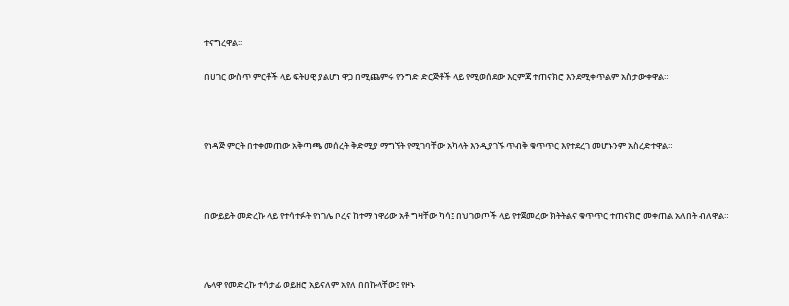ተናግረዋል፡፡

በሀገር ውስጥ ምርቶች ላይ ፍትሀዊ ያልሆነ ዋጋ በሚጨምሩ የንግድ ድርጅቶች ላይ የሚወሰደው እርምጃ ተጠናክሮ እንደሚቀጥልም አስታውቀዋል።



የነዳጅ ምርት በተቀመጠው አቅጣጫ መሰረት ቅድሚያ ማግኘት የሚገባቸው አካላት እንዲያገኙ ጥብቅ ቁጥጥር እየተደረገ መሆኑንም አስረድተዋል።



በውይይት መድረኩ ላይ የተሳተፉት የነገሌ ቦረና ከተማ ነዋሪው አቶ ግዛቸው ካሳ፤ በህገወጦች ላይ የተጀመረው ክትትልና ቁጥጥር ተጠናክሮ መቀጠል አለበት ብለዋል።



ሌላዋ የመድረኩ ተሳታፊ ወይዘሮ አይናለም አየለ በበኩላቸው፤ የዞኑ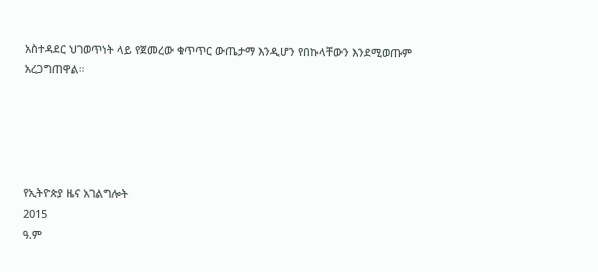አስተዳደር ህገወጥነት ላይ የጀመረው ቁጥጥር ውጤታማ እንዲሆን የበኩላቸውን እንደሚወጡም አረጋግጠዋል።





የኢትዮጵያ ዜና አገልግሎት
2015
ዓ.ም